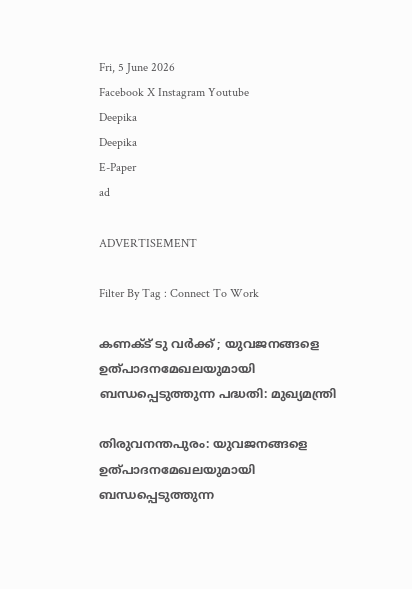Fri, 5 June 2026
Facebook X Instagram Youtube
Deepika
Deepika
E-Paper
ad

ADVERTISEMENT

Filter By Tag : Connect To Work

കണക്ട് ടു വർക്ക് ; യുവജനങ്ങളെ ഉത്പാദനമേഖലയുമായി ബന്ധപ്പെടുത്തുന്ന പദ്ധതി: മുഖ്യമന്ത്രി

തിരുവനന്തപുരം: യുവജനങ്ങളെ ഉത്പാദനമേഖലയുമായി ബന്ധപ്പെടുത്തുന്ന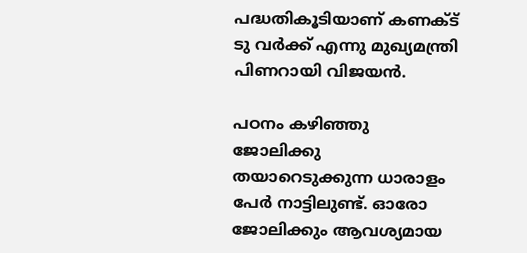പദ്ധതികൂടിയാണ് കണക്ട് ടു വർക്ക് എന്നു മുഖ്യമന്ത്രി പിണറായി വിജയൻ.

പഠനം കഴിഞ്ഞു ജോലിക്കു തയാറെടുക്കുന്ന ധാരാളം പേർ നാട്ടിലുണ്ട്. ഓരോ ജോലിക്കും ആവശ്യമായ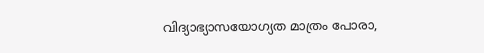വിദ്യാഭ്യാസയോഗ്യത മാത്രം പോരാ,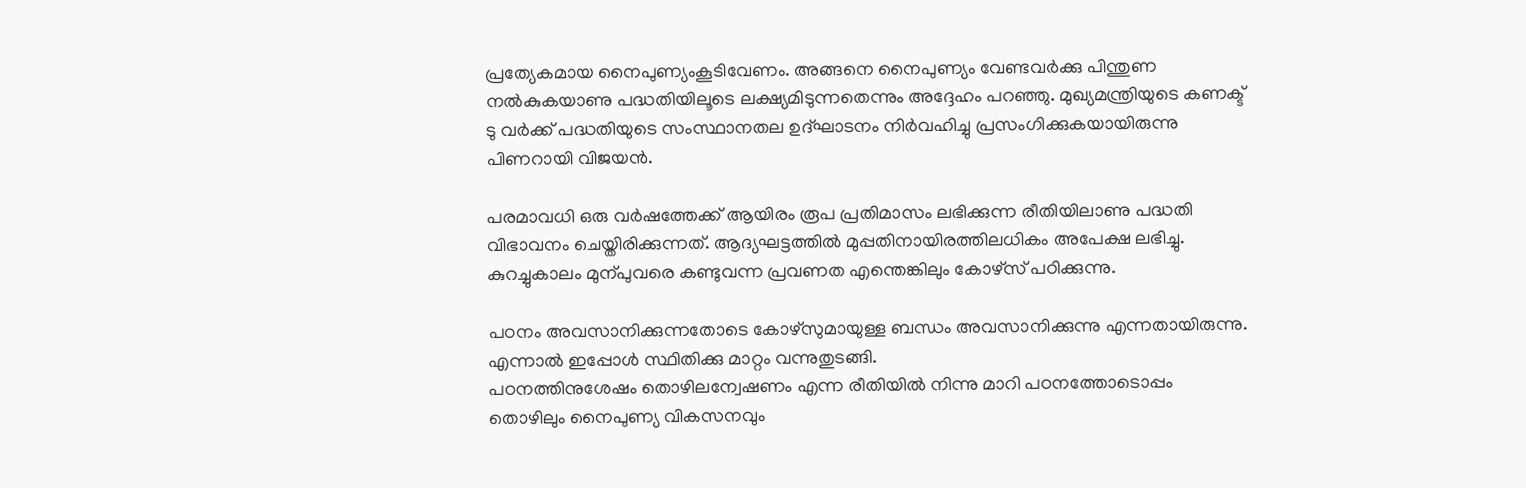പ്രത്യേകമായ നൈപുണ്യംകൂടിവേണം. അങ്ങനെ നൈപുണ്യം വേണ്ടവർക്കു പിന്തുണ നൽകുകയാണു പദ്ധതിയിലൂടെ ലക്ഷ്യമിടുന്നതെന്നും അദ്ദേഹം പറഞ്ഞു. മുഖ്യമന്ത്രിയുടെ കണക്ട് ടു വർക്ക് പദ്ധതിയുടെ സംസ്ഥാനതല ഉദ്ഘാടനം നിർവഹിച്ചു പ്രസംഗിക്കുകയായിരുന്നു പിണറായി വിജയൻ.

പരമാവധി ഒരു വർഷത്തേക്ക് ആയിരം രൂപ പ്രതിമാസം ലഭിക്കുന്ന രീതിയിലാണു പദ്ധതി വിഭാവനം ചെയ്തിരിക്കുന്നത്. ആദ്യഘട്ടത്തിൽ മുപ്പതിനായിരത്തിലധികം അപേക്ഷ ലഭിച്ചു. കുറച്ചുകാലം മുന്പുവരെ കണ്ടുവന്ന പ്രവണത എന്തെങ്കിലും കോഴ്സ് പഠിക്കുന്നു.

പഠനം അവസാനിക്കുന്നതോടെ കോഴ്സുമായുള്ള ബന്ധം അവസാനിക്കുന്നു എന്നതായിരുന്നു. എന്നാൽ ഇപ്പോൾ സ്ഥിതിക്കു മാറ്റം വന്നുതുടങ്ങി.
പഠനത്തിനുശേഷം തൊഴിലന്വേഷണം എന്ന രീതിയിൽ നിന്നു മാറി പഠനത്തോടൊപ്പം തൊഴിലും നൈപുണ്യ വികസനവും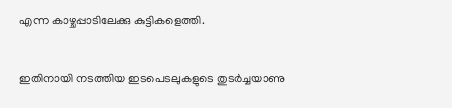എന്ന കാഴ്ചപ്പാടിലേക്കു കുട്ടികളെത്തി.


ഇതിനായി നടത്തിയ ഇടപെടലുകളുടെ തുടർച്ചയാണു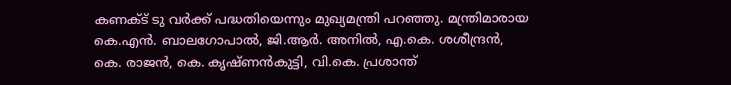കണക്ട് ടു വർക്ക് പദ്ധതിയെന്നും മുഖ്യമന്ത്രി പറഞ്ഞു. മന്ത്രിമാരായ കെ.എൻ. ബാലഗോപാൽ, ജി.ആർ. അനിൽ, എ.കെ. ശശീന്ദ്രൻ, കെ. രാജൻ, കെ. കൃഷ്ണൻകുട്ടി, വി.കെ. പ്രശാന്ത്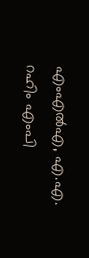എംഎൽഎ, എ.എ. റഹിം എംപി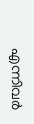എന്നിവർ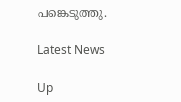പങ്കെടുത്തു.

Latest News

Up